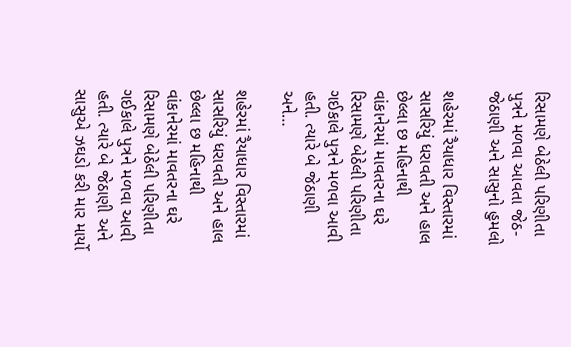રિસામણે બેઠેલી પરિણીતા પુત્રને મળવા આવતા જેઠ-જેઠાણી અને સાસુનો હુમલો

શહેરમાં રૈયાધાર વિસ્તારમાં સાસરિયું ધરાવતી અને હાલ છેલ્લા છ મહિનાથી વાંકાનેરમાં માવતરના ઘરે રિસામણે બેઠેલી પરિણીતા ગઈકાલે પુત્રને મળવા આવી હતી. ત્યારે બે જેઠાણી અને…

શહેરમાં રૈયાધાર વિસ્તારમાં સાસરિયું ધરાવતી અને હાલ છેલ્લા છ મહિનાથી વાંકાનેરમાં માવતરના ઘરે રિસામણે બેઠેલી પરિણીતા ગઈકાલે પુત્રને મળવા આવી હતી. ત્યારે બે જેઠાણી અને સાસુએ ઝઘડો કરી માર માર્યો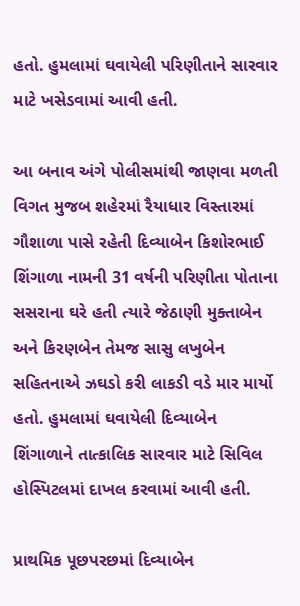હતો. હુમલામાં ઘવાયેલી પરિણીતાને સારવાર માટે ખસેડવામાં આવી હતી.

આ બનાવ અંગે પોલીસમાંથી જાણવા મળતી વિગત મુજબ શહેરમાં રૈયાધાર વિસ્તારમાં ગૌશાળા પાસે રહેતી દિવ્યાબેન કિશોરભાઈ શિંગાળા નામની 31 વર્ષની પરિણીતા પોતાના સસરાના ઘરે હતી ત્યારે જેઠાણી મુક્તાબેન અને કિરણબેન તેમજ સાસુ લખુબેન સહિતનાએ ઝઘડો કરી લાકડી વડે માર માર્યો હતો. હુમલામાં ઘવાયેલી દિવ્યાબેન શિંગાળાને તાત્કાલિક સારવાર માટે સિવિલ હોસ્પિટલમાં દાખલ કરવામાં આવી હતી.

પ્રાથમિક પૂછપરછમાં દિવ્યાબેન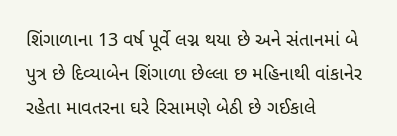શિંગાળાના 13 વર્ષ પૂર્વે લગ્ન થયા છે અને સંતાનમાં બે પુત્ર છે દિવ્યાબેન શિંગાળા છેલ્લા છ મહિનાથી વાંકાનેર રહેતા માવતરના ઘરે રિસામણે બેઠી છે ગઈકાલે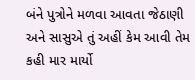બંને પુત્રોને મળવા આવતા જેઠાણી અને સાસુએ તું અહીં કેમ આવી તેમ કહી માર માર્યો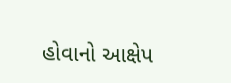હોવાનો આક્ષેપ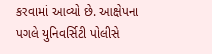કરવામાં આવ્યો છે. આક્ષેપના પગલે યુનિવર્સિટી પોલીસે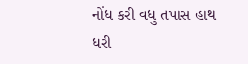નોંધ કરી વધુ તપાસ હાથ ધરી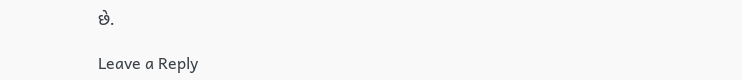છે.

Leave a Reply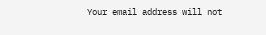Your email address will not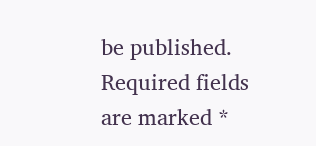be published. Required fields are marked *